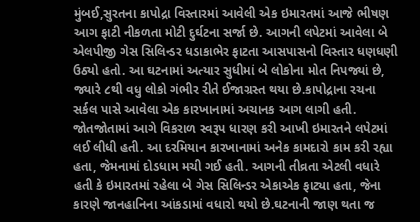મુંબઈ,સુરતના કાપોદ્રા વિસ્તારમાં આવેલી એક ઇમારતમાં આજે ભીષણ આગ ફાટી નીકળતા મોટી દુર્ઘટના સર્જા છે. આગની લપેટમાં આવેલા બે એલપીજી ગેસ સિલિન્ડર ધડાકાભેર ફાટતા આસપાસનો વિસ્તાર ધણધણી ઉઠ્યો હતો. આ ઘટનામાં અત્યાર સુધીમાં બે લોકોના મોત નિપજ્યાં છે, જ્યારે ૮થી વધુ લોકો ગંભીર રીતે ઈજાગ્રસ્ત થયા છે.કાપોદ્રાના રચના સર્કલ પાસે આવેલા એક કારખાનામાં અચાનક આગ લાગી હતી. જોતજોતામાં આગે વિકરાળ સ્વરૂપ ધારણ કરી આખી ઇમારતને લપેટમાં લઈ લીધી હતી. આ દરમિયાન કારખાનામાં અનેક કામદારો કામ કરી રહ્યા હતા, જેમનામાં દોડધામ મચી ગઈ હતી. આગની તીવ્રતા એટલી વધારે હતી કે ઇમારતમાં રહેલા બે ગેસ સિલિન્ડર એકાએક ફાટ્યા હતા, જેના કારણે જાનહાનિના આંકડામાં વધારો થયો છે.ઘટનાની જાણ થતા જ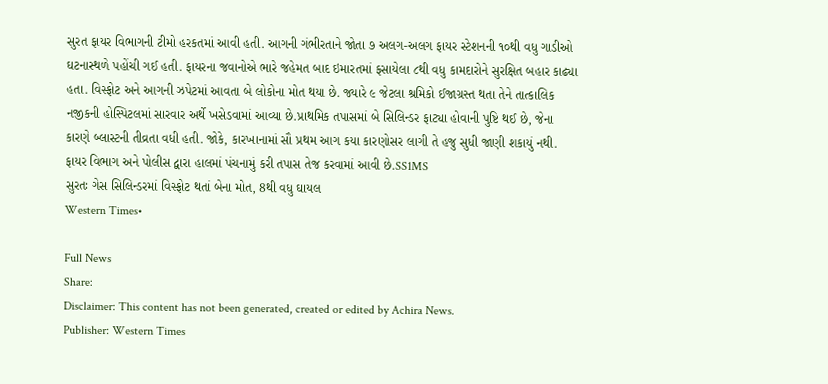સુરત ફાયર વિભાગની ટીમો હરકતમાં આવી હતી. આગની ગંભીરતાને જોતા ૭ અલગ-અલગ ફાયર સ્ટેશનની ૧૦થી વધુ ગાડીઓ ઘટનાસ્થળે પહોંચી ગઈ હતી. ફાયરના જવાનોએ ભારે જહેમત બાદ ઇમારતમાં ફસાયેલા ૮થી વધુ કામદારોને સુરક્ષિત બહાર કાઢ્યા હતા. વિસ્ફોટ અને આગની ઝપેટમાં આવતા બે લોકોના મોત થયા છે. જ્યારે ૯ જેટલા શ્રમિકો ઈજાગ્રસ્ત થતા તેને તાત્કાલિક નજીકની હોસ્પિટલમાં સારવાર અર્થે ખસેડવામાં આવ્યા છે.પ્રાથમિક તપાસમાં બે સિલિન્ડર ફાટ્યા હોવાની પુષ્ટિ થઈ છે, જેના કારણે બ્લાસ્ટની તીવ્રતા વધી હતી. જોકે, કારખાનામાં સૌ પ્રથમ આગ કયા કારણોસર લાગી તે હજુ સુધી જાણી શકાયું નથી. ફાયર વિભાગ અને પોલીસ દ્વારા હાલમાં પંચનામું કરી તપાસ તેજ કરવામાં આવી છે.SS1MS
સુરતઃ ગેસ સિલિન્ડરમાં વિસ્ફોટ થતાં બેના મોત, 8થી વધુ ઘાયલ
Western Times•

Full News
Share:
Disclaimer: This content has not been generated, created or edited by Achira News.
Publisher: Western Times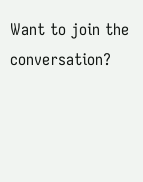Want to join the conversation?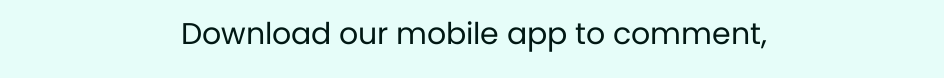Download our mobile app to comment,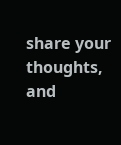share your thoughts, and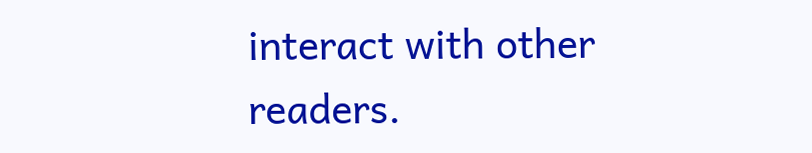interact with other readers.